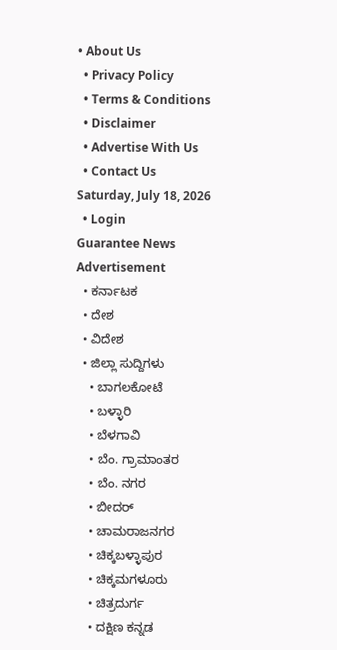• About Us
  • Privacy Policy
  • Terms & Conditions
  • Disclaimer
  • Advertise With Us
  • Contact Us
Saturday, July 18, 2026
  • Login
Guarantee News
Advertisement
  • ಕರ್ನಾಟಕ
  • ದೇಶ
  • ವಿದೇಶ
  • ಜಿಲ್ಲಾ ಸುದ್ದಿಗಳು
    • ಬಾಗಲಕೋಟೆ
    • ಬಳ್ಳಾರಿ
    • ಬೆಳಗಾವಿ
    • ಬೆಂ. ಗ್ರಾಮಾಂತರ
    • ಬೆಂ. ನಗರ
    • ಬೀದರ್
    • ಚಾಮರಾಜನಗರ
    • ಚಿಕ್ಕಬಳ್ಳಾಪುರ
    • ಚಿಕ್ಕಮಗಳೂರು
    • ಚಿತ್ರದುರ್ಗ
    • ದಕ್ಷಿಣ ಕನ್ನಡ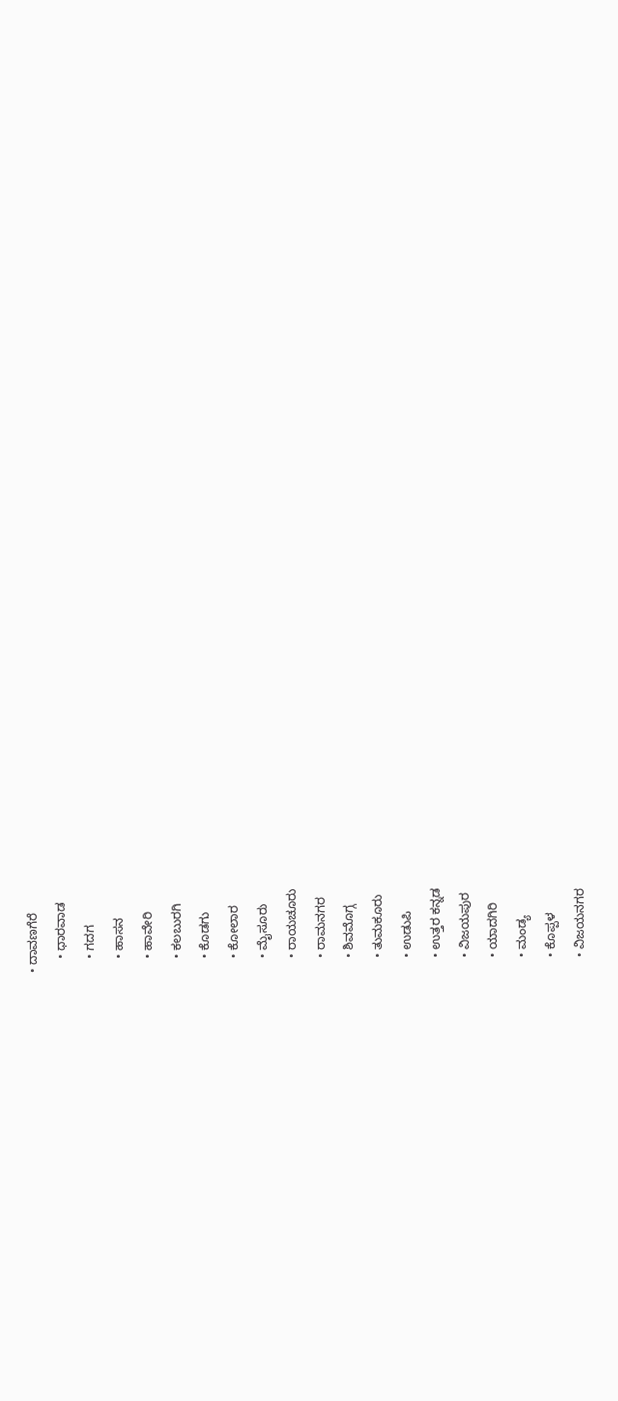• ದಾವಣಗೆರೆ
    • ಧಾರವಾಡ
    • ಗದಗ
    • ಹಾಸನ
    • ಹಾವೇರಿ
    • ಕಲಬುರಗಿ
    • ಕೊಡಗು
    • ಕೋಲಾರ
    • ಮೈಸೂರು
    • ರಾಯಚೂರು
    • ರಾಮನಗರ
    • ಶಿವಮೊಗ್ಗ
    • ತುಮಕೂರು
    • ಉಡುಪಿ
    • ಉತ್ತರ ಕನ್ನಡ
    • ವಿಜಯಪುರ
    • ಯಾದಗಿರಿ
    • ಮಂಡ್ಯ
    • ಕೊಪ್ಪಳ
    • ವಿಜಯನಗರ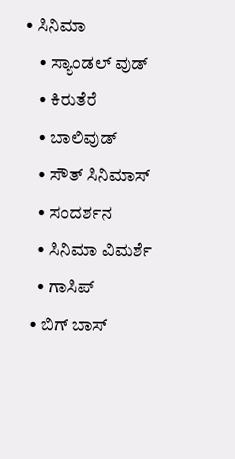• ಸಿನಿಮಾ
    • ಸ್ಯಾಂಡಲ್ ವುಡ್
    • ಕಿರುತೆರೆ
    • ಬಾಲಿವುಡ್
    • ಸೌತ್ ಸಿನಿಮಾಸ್
    • ಸಂದರ್ಶನ
    • ಸಿನಿಮಾ ವಿಮರ್ಶೆ
    • ಗಾಸಿಪ್
  • ಬಿಗ್ ಬಾಸ್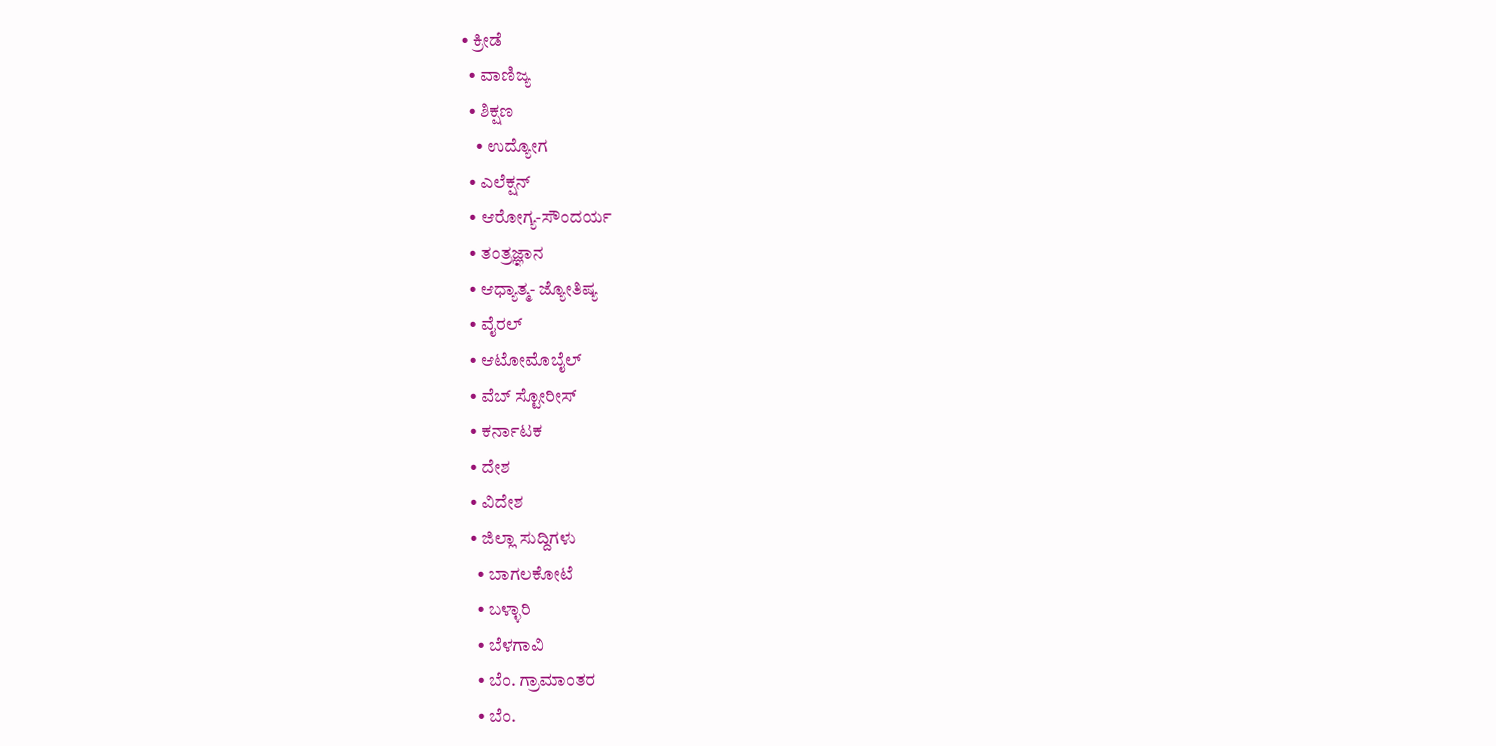• ಕ್ರೀಡೆ
  • ವಾಣಿಜ್ಯ
  • ಶಿಕ್ಷಣ
    • ಉದ್ಯೋಗ
  • ಎಲೆಕ್ಷನ್
  • ಆರೋಗ್ಯ-ಸೌಂದರ್ಯ
  • ತಂತ್ರಜ್ಞಾನ
  • ಆಧ್ಯಾತ್ಮ- ಜ್ಯೋತಿಷ್ಯ
  • ವೈರಲ್
  • ಆಟೋಮೊಬೈಲ್
  • ವೆಬ್ ಸ್ಟೋರೀಸ್
  • ಕರ್ನಾಟಕ
  • ದೇಶ
  • ವಿದೇಶ
  • ಜಿಲ್ಲಾ ಸುದ್ದಿಗಳು
    • ಬಾಗಲಕೋಟೆ
    • ಬಳ್ಳಾರಿ
    • ಬೆಳಗಾವಿ
    • ಬೆಂ. ಗ್ರಾಮಾಂತರ
    • ಬೆಂ.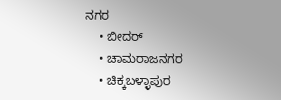ನಗರ
    • ಬೀದರ್
    • ಚಾಮರಾಜನಗರ
    • ಚಿಕ್ಕಬಳ್ಳಾಪುರ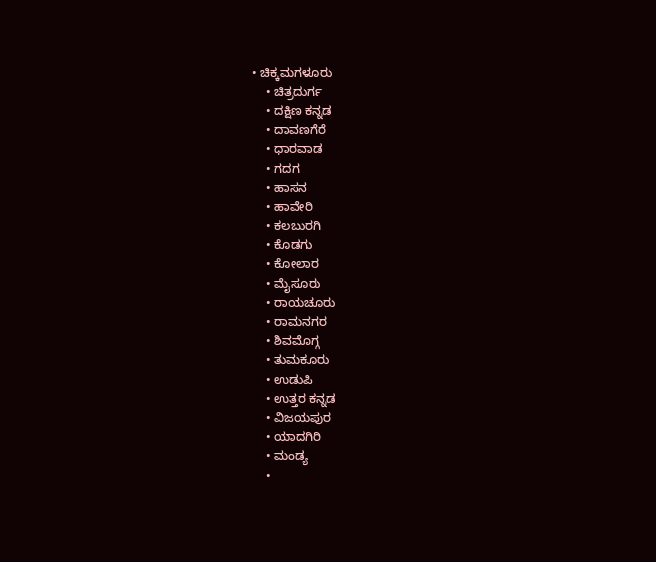• ಚಿಕ್ಕಮಗಳೂರು
    • ಚಿತ್ರದುರ್ಗ
    • ದಕ್ಷಿಣ ಕನ್ನಡ
    • ದಾವಣಗೆರೆ
    • ಧಾರವಾಡ
    • ಗದಗ
    • ಹಾಸನ
    • ಹಾವೇರಿ
    • ಕಲಬುರಗಿ
    • ಕೊಡಗು
    • ಕೋಲಾರ
    • ಮೈಸೂರು
    • ರಾಯಚೂರು
    • ರಾಮನಗರ
    • ಶಿವಮೊಗ್ಗ
    • ತುಮಕೂರು
    • ಉಡುಪಿ
    • ಉತ್ತರ ಕನ್ನಡ
    • ವಿಜಯಪುರ
    • ಯಾದಗಿರಿ
    • ಮಂಡ್ಯ
    •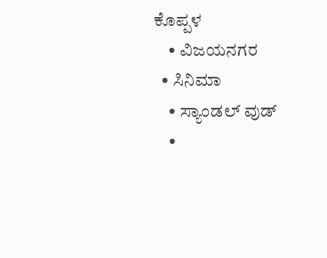ಕೊಪ್ಪಳ
    • ವಿಜಯನಗರ
  • ಸಿನಿಮಾ
    • ಸ್ಯಾಂಡಲ್ ವುಡ್
    •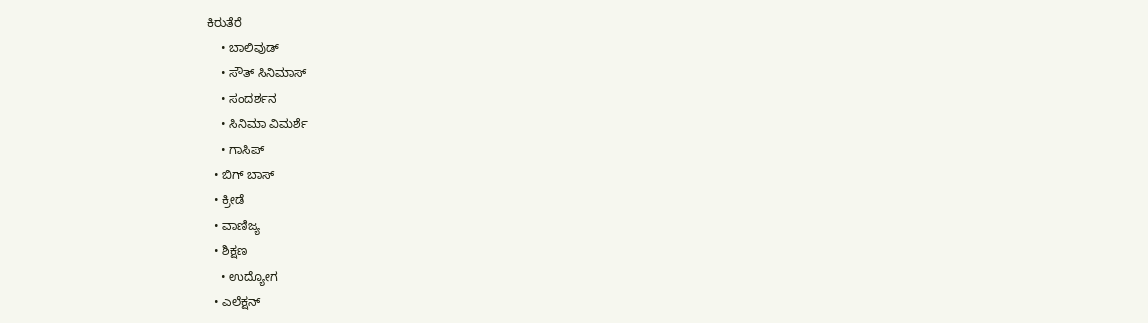ಕಿರುತೆರೆ
    • ಬಾಲಿವುಡ್
    • ಸೌತ್ ಸಿನಿಮಾಸ್
    • ಸಂದರ್ಶನ
    • ಸಿನಿಮಾ ವಿಮರ್ಶೆ
    • ಗಾಸಿಪ್
  • ಬಿಗ್ ಬಾಸ್
  • ಕ್ರೀಡೆ
  • ವಾಣಿಜ್ಯ
  • ಶಿಕ್ಷಣ
    • ಉದ್ಯೋಗ
  • ಎಲೆಕ್ಷನ್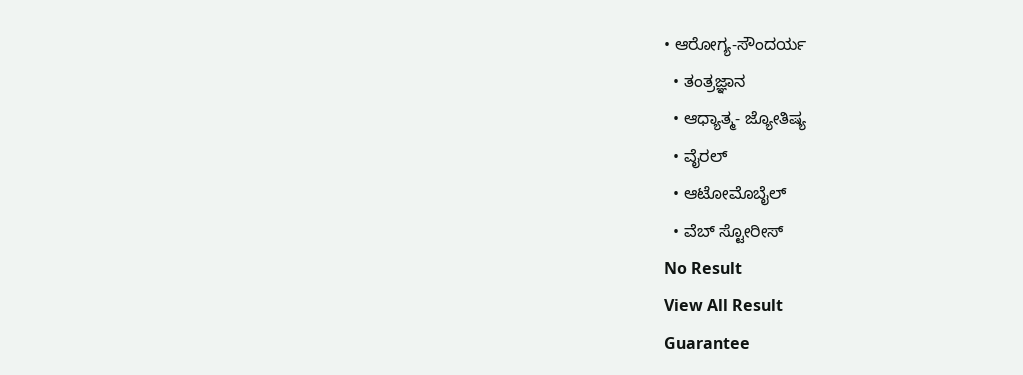• ಆರೋಗ್ಯ-ಸೌಂದರ್ಯ
  • ತಂತ್ರಜ್ಞಾನ
  • ಆಧ್ಯಾತ್ಮ- ಜ್ಯೋತಿಷ್ಯ
  • ವೈರಲ್
  • ಆಟೋಮೊಬೈಲ್
  • ವೆಬ್ ಸ್ಟೋರೀಸ್
No Result
View All Result
Guarantee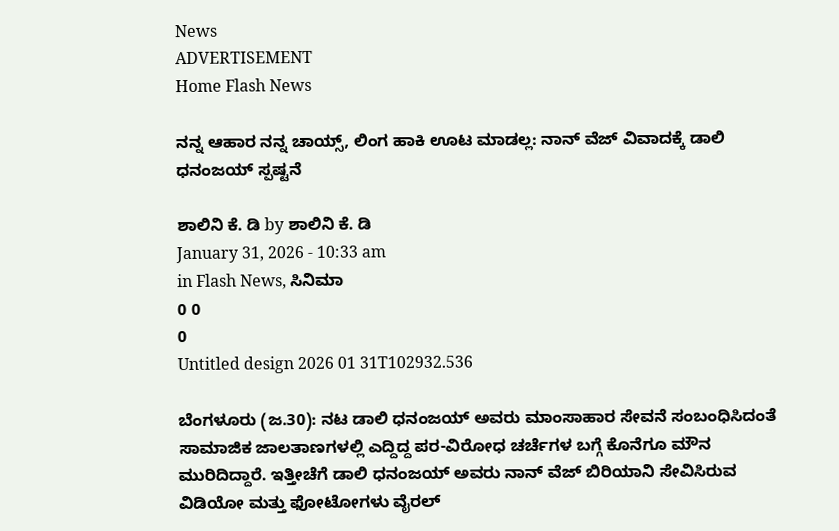News
ADVERTISEMENT
Home Flash News

ನನ್ನ ಆಹಾರ ನನ್ನ ಚಾಯ್ಸ್, ಲಿಂಗ ಹಾಕಿ ಊಟ ಮಾಡಲ್ಲ: ನಾನ್ ವೆಜ್ ವಿವಾದಕ್ಕೆ ಡಾಲಿ ಧನಂಜಯ್ ಸ್ಪಷ್ಟನೆ

ಶಾಲಿನಿ ಕೆ. ಡಿ by ಶಾಲಿನಿ ಕೆ. ಡಿ
January 31, 2026 - 10:33 am
in Flash News, ಸಿನಿಮಾ
0 0
0
Untitled design 2026 01 31T102932.536

ಬೆಂಗಳೂರು (ಜ.30): ನಟ ಡಾಲಿ ಧನಂಜಯ್ ಅವರು ಮಾಂಸಾಹಾರ ಸೇವನೆ ಸಂಬಂಧಿಸಿದಂತೆ ಸಾಮಾಜಿಕ ಜಾಲತಾಣಗಳಲ್ಲಿ ಎದ್ದಿದ್ದ ಪರ-ವಿರೋಧ ಚರ್ಚೆಗಳ ಬಗ್ಗೆ ಕೊನೆಗೂ ಮೌನ ಮುರಿದಿದ್ದಾರೆ. ಇತ್ತೀಚೆಗೆ ಡಾಲಿ ಧನಂಜಯ್ ಅವರು ನಾನ್ ವೆಜ್ ಬಿರಿಯಾನಿ ಸೇವಿಸಿರುವ ವಿಡಿಯೋ ಮತ್ತು ಫೋಟೋಗಳು ವೈರಲ್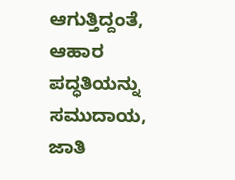ಆಗುತ್ತಿದ್ದಂತೆ, ಆಹಾರ ಪದ್ಧತಿಯನ್ನು ಸಮುದಾಯ, ಜಾತಿ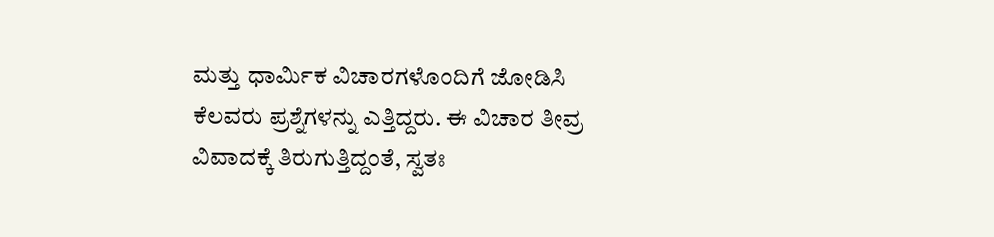ಮತ್ತು ಧಾರ್ಮಿಕ ವಿಚಾರಗಳೊಂದಿಗೆ ಜೋಡಿಸಿ ಕೆಲವರು ಪ್ರಶ್ನೆಗಳನ್ನು ಎತ್ತಿದ್ದರು. ಈ ವಿಚಾರ ತೀವ್ರ ವಿವಾದಕ್ಕೆ ತಿರುಗುತ್ತಿದ್ದಂತೆ, ಸ್ವತಃ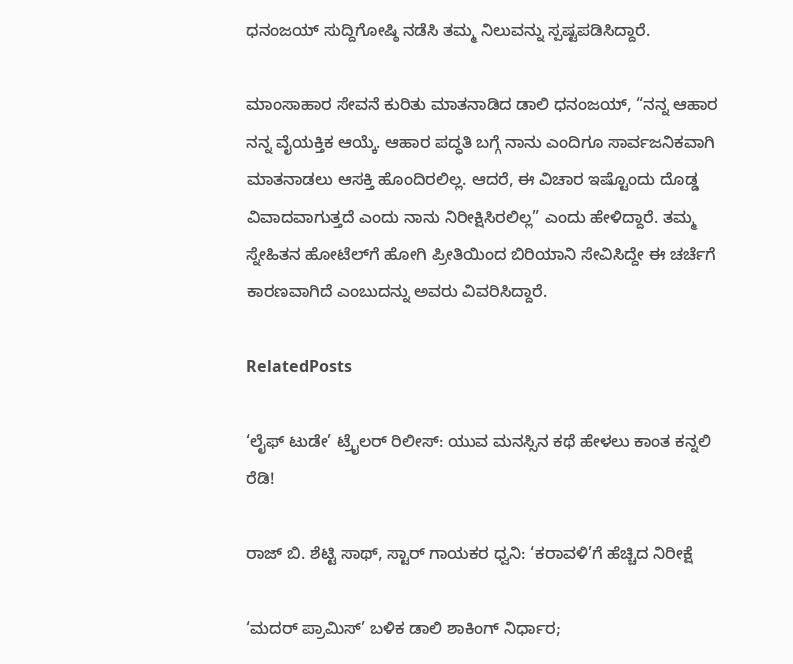ಧನಂಜಯ್ ಸುದ್ದಿಗೋಷ್ಠಿ ನಡೆಸಿ ತಮ್ಮ ನಿಲುವನ್ನು ಸ್ಪಷ್ಟಪಡಿಸಿದ್ದಾರೆ.

ಮಾಂಸಾಹಾರ ಸೇವನೆ ಕುರಿತು ಮಾತನಾಡಿದ ಡಾಲಿ ಧನಂಜಯ್, “ನನ್ನ ಆಹಾರ ನನ್ನ ವೈಯಕ್ತಿಕ ಆಯ್ಕೆ. ಆಹಾರ ಪದ್ಧತಿ ಬಗ್ಗೆ ನಾನು ಎಂದಿಗೂ ಸಾರ್ವಜನಿಕವಾಗಿ ಮಾತನಾಡಲು ಆಸಕ್ತಿ ಹೊಂದಿರಲಿಲ್ಲ. ಆದರೆ, ಈ ವಿಚಾರ ಇಷ್ಟೊಂದು ದೊಡ್ಡ ವಿವಾದವಾಗುತ್ತದೆ ಎಂದು ನಾನು ನಿರೀಕ್ಷಿಸಿರಲಿಲ್ಲ” ಎಂದು ಹೇಳಿದ್ದಾರೆ. ತಮ್ಮ ಸ್ನೇಹಿತನ ಹೋಟೆಲ್‌ಗೆ ಹೋಗಿ ಪ್ರೀತಿಯಿಂದ ಬಿರಿಯಾನಿ ಸೇವಿಸಿದ್ದೇ ಈ ಚರ್ಚೆಗೆ ಕಾರಣವಾಗಿದೆ ಎಂಬುದನ್ನು ಅವರು ವಿವರಿಸಿದ್ದಾರೆ.

RelatedPosts

‘ಲೈಫ್ ಟುಡೇ’ ಟ್ರೈಲರ್ ರಿಲೀಸ್: ಯುವ ಮನಸ್ಸಿನ ಕಥೆ ಹೇಳಲು ಕಾಂತ ಕನ್ನಲಿ ರೆಡಿ!

ರಾಜ್ ಬಿ. ಶೆಟ್ಟಿ ಸಾಥ್, ಸ್ಟಾರ್ ಗಾಯಕರ ಧ್ವನಿ: ‘ಕರಾವಳಿ’ಗೆ ಹೆಚ್ಚಿದ ನಿರೀಕ್ಷೆ

‘ಮದರ್ ಪ್ರಾಮಿಸ್’ ಬಳಿಕ ಡಾಲಿ ಶಾಕಿಂಗ್ ನಿರ್ಧಾರ;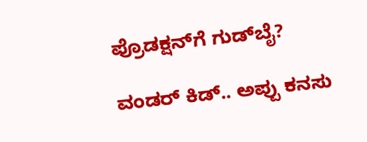ಪ್ರೊಡಕ್ಷನ್‌ಗೆ ಗುಡ್‌ಬೈ?

ವಂಡರ್ ಕಿಡ್.. ಅಪ್ಪು ಕನಸು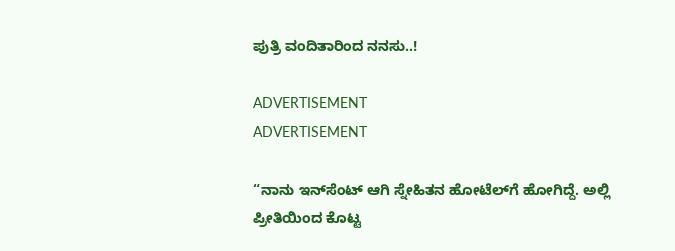ಪುತ್ರಿ ವಂದಿತಾರಿಂದ ನನಸು..!

ADVERTISEMENT
ADVERTISEMENT

“ನಾನು ಇನ್‌ಸೆಂಟ್ ಆಗಿ ಸ್ನೇಹಿತನ ಹೋಟೆಲ್‌ಗೆ ಹೋಗಿದ್ದೆ. ಅಲ್ಲಿ ಪ್ರೀತಿಯಿಂದ ಕೊಟ್ಟ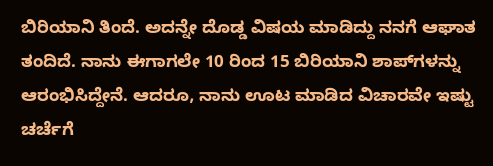ಬಿರಿಯಾನಿ ತಿಂದೆ. ಅದನ್ನೇ ದೊಡ್ಡ ವಿಷಯ ಮಾಡಿದ್ದು ನನಗೆ ಆಘಾತ ತಂದಿದೆ. ನಾನು ಈಗಾಗಲೇ 10 ರಿಂದ 15 ಬಿರಿಯಾನಿ ಶಾಪ್‌ಗಳನ್ನು ಆರಂಭಿಸಿದ್ದೇನೆ. ಆದರೂ, ನಾನು ಊಟ ಮಾಡಿದ ವಿಚಾರವೇ ಇಷ್ಟು ಚರ್ಚೆಗೆ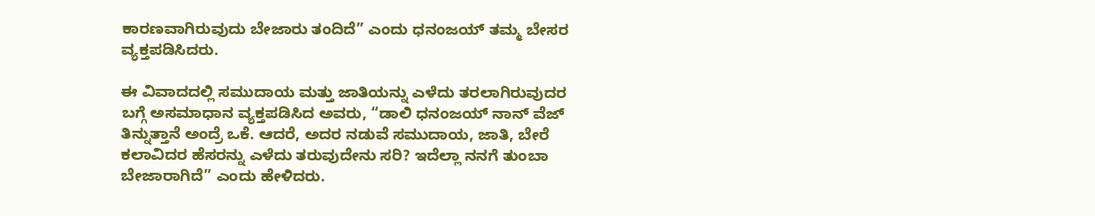ಕಾರಣವಾಗಿರುವುದು ಬೇಜಾರು ತಂದಿದೆ” ಎಂದು ಧನಂಜಯ್ ತಮ್ಮ ಬೇಸರ ವ್ಯಕ್ತಪಡಿಸಿದರು.

ಈ ವಿವಾದದಲ್ಲಿ ಸಮುದಾಯ ಮತ್ತು ಜಾತಿಯನ್ನು ಎಳೆದು ತರಲಾಗಿರುವುದರ ಬಗ್ಗೆ ಅಸಮಾಧಾನ ವ್ಯಕ್ತಪಡಿಸಿದ ಅವರು, “ಡಾಲಿ ಧನಂಜಯ್ ನಾನ್ ವೆಜ್ ತಿನ್ನುತ್ತಾನೆ ಅಂದ್ರೆ ಒಕೆ. ಆದರೆ, ಅದರ ನಡುವೆ ಸಮುದಾಯ, ಜಾತಿ, ಬೇರೆ ಕಲಾವಿದರ ಹೆಸರನ್ನು ಎಳೆದು ತರುವುದೇನು ಸರಿ? ಇದೆಲ್ಲಾ ನನಗೆ ತುಂಬಾ ಬೇಜಾರಾಗಿದೆ” ಎಂದು ಹೇಳಿದರು.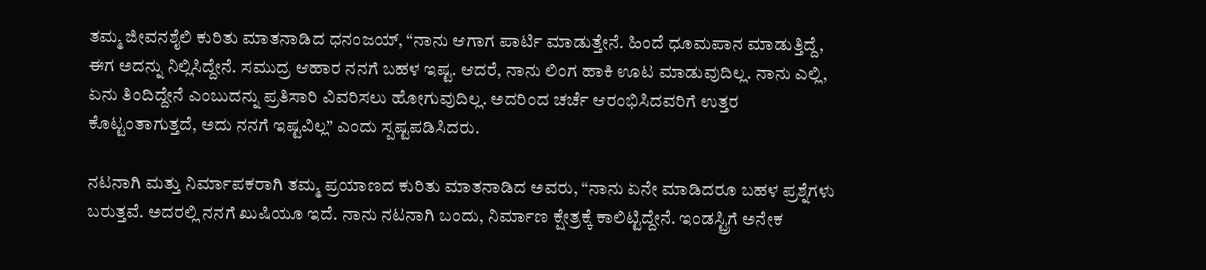ತಮ್ಮ ಜೀವನಶೈಲಿ ಕುರಿತು ಮಾತನಾಡಿದ ಧನಂಜಯ್, “ನಾನು ಆಗಾಗ ಪಾರ್ಟಿ ಮಾಡುತ್ತೇನೆ. ಹಿಂದೆ ಧೂಮಪಾನ ಮಾಡುತ್ತಿದ್ದೆ, ಈಗ ಅದನ್ನು ನಿಲ್ಲಿಸಿದ್ದೇನೆ. ಸಮುದ್ರ ಆಹಾರ ನನಗೆ ಬಹಳ ಇಷ್ಟ. ಆದರೆ, ನಾನು ಲಿಂಗ ಹಾಕಿ ಊಟ ಮಾಡುವುದಿಲ್ಲ. ನಾನು ಎಲ್ಲಿ, ಏನು ತಿಂದಿದ್ದೇನೆ ಎಂಬುದನ್ನು ಪ್ರತಿಸಾರಿ ವಿವರಿಸಲು ಹೋಗುವುದಿಲ್ಲ. ಅದರಿಂದ ಚರ್ಚೆ ಆರಂಭಿಸಿದವರಿಗೆ ಉತ್ತರ ಕೊಟ್ಟಂತಾಗುತ್ತದೆ, ಅದು ನನಗೆ ಇಷ್ಟವಿಲ್ಲ” ಎಂದು ಸ್ಪಷ್ಟಪಡಿಸಿದರು.

ನಟನಾಗಿ ಮತ್ತು ನಿರ್ಮಾಪಕರಾಗಿ ತಮ್ಮ ಪ್ರಯಾಣದ ಕುರಿತು ಮಾತನಾಡಿದ ಅವರು, “ನಾನು ಏನೇ ಮಾಡಿದರೂ ಬಹಳ ಪ್ರಶ್ನೆಗಳು ಬರುತ್ತವೆ. ಅದರಲ್ಲಿ ನನಗೆ ಖುಷಿಯೂ ಇದೆ. ನಾನು ನಟನಾಗಿ ಬಂದು, ನಿರ್ಮಾಣ ಕ್ಷೇತ್ರಕ್ಕೆ ಕಾಲಿಟ್ಟಿದ್ದೇನೆ. ಇಂಡಸ್ಟ್ರಿಗೆ ಅನೇಕ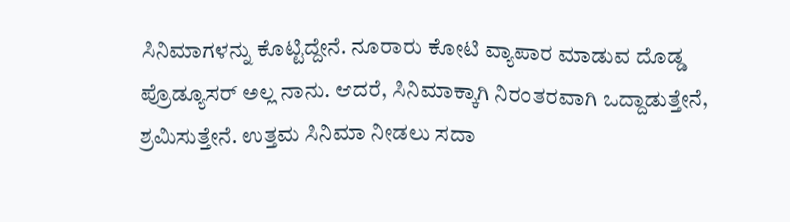ಸಿನಿಮಾಗಳನ್ನು ಕೊಟ್ಟಿದ್ದೇನೆ. ನೂರಾರು ಕೋಟಿ ವ್ಯಾಪಾರ ಮಾಡುವ ದೊಡ್ಡ ಪ್ರೊಡ್ಯೂಸರ್ ಅಲ್ಲ ನಾನು. ಆದರೆ, ಸಿನಿಮಾಕ್ಕಾಗಿ ನಿರಂತರವಾಗಿ ಒದ್ದಾಡುತ್ತೇನೆ, ಶ್ರಮಿಸುತ್ತೇನೆ. ಉತ್ತಮ ಸಿನಿಮಾ ನೀಡಲು ಸದಾ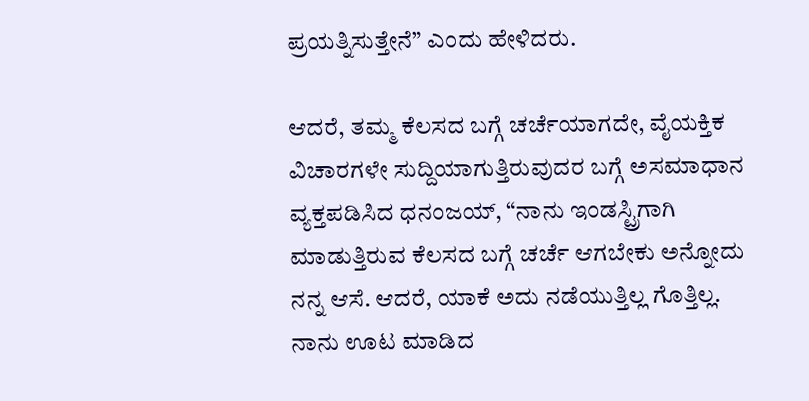ಪ್ರಯತ್ನಿಸುತ್ತೇನೆ” ಎಂದು ಹೇಳಿದರು.

ಆದರೆ, ತಮ್ಮ ಕೆಲಸದ ಬಗ್ಗೆ ಚರ್ಚೆಯಾಗದೇ, ವೈಯಕ್ತಿಕ ವಿಚಾರಗಳೇ ಸುದ್ದಿಯಾಗುತ್ತಿರುವುದರ ಬಗ್ಗೆ ಅಸಮಾಧಾನ ವ್ಯಕ್ತಪಡಿಸಿದ ಧನಂಜಯ್, “ನಾನು ಇಂಡಸ್ಟ್ರಿಗಾಗಿ ಮಾಡುತ್ತಿರುವ ಕೆಲಸದ ಬಗ್ಗೆ ಚರ್ಚೆ ಆಗಬೇಕು ಅನ್ನೋದು ನನ್ನ ಆಸೆ. ಆದರೆ, ಯಾಕೆ ಅದು ನಡೆಯುತ್ತಿಲ್ಲ ಗೊತ್ತಿಲ್ಲ. ನಾನು ಊಟ ಮಾಡಿದ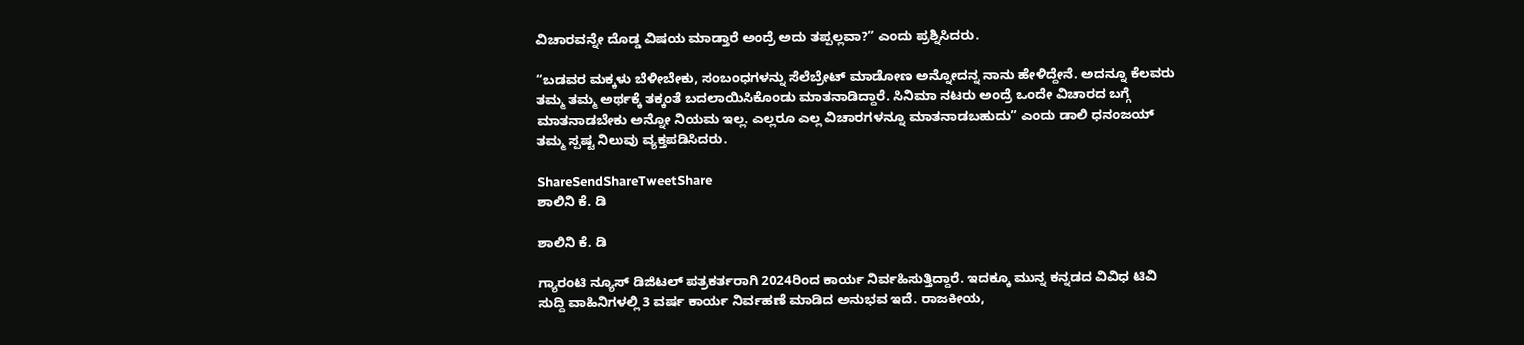ವಿಚಾರವನ್ನೇ ದೊಡ್ಡ ವಿಷಯ ಮಾಡ್ತಾರೆ ಅಂದ್ರೆ ಅದು ತಪ್ಪಲ್ಲವಾ?” ಎಂದು ಪ್ರಶ್ನಿಸಿದರು.

“ಬಡವರ ಮಕ್ಕಳು ಬೆಳೀಬೇಕು, ಸಂಬಂಧಗಳನ್ನು ಸೆಲೆಬ್ರೇಟ್ ಮಾಡೋಣ ಅನ್ನೋದನ್ನ ನಾನು ಹೇಳಿದ್ದೇನೆ. ಅದನ್ನೂ ಕೆಲವರು ತಮ್ಮ ತಮ್ಮ ಅರ್ಥಕ್ಕೆ ತಕ್ಕಂತೆ ಬದಲಾಯಿಸಿಕೊಂಡು ಮಾತನಾಡಿದ್ದಾರೆ. ಸಿನಿಮಾ ನಟರು ಅಂದ್ರೆ ಒಂದೇ ವಿಚಾರದ ಬಗ್ಗೆ ಮಾತನಾಡಬೇಕು ಅನ್ನೋ ನಿಯಮ ಇಲ್ಲ. ಎಲ್ಲರೂ ಎಲ್ಲ ವಿಚಾರಗಳನ್ನೂ ಮಾತನಾಡಬಹುದು” ಎಂದು ಡಾಲಿ ಧನಂಜಯ್ ತಮ್ಮ ಸ್ಪಷ್ಟ ನಿಲುವು ವ್ಯಕ್ತಪಡಿಸಿದರು.

ShareSendShareTweetShare
ಶಾಲಿನಿ ಕೆ. ಡಿ

ಶಾಲಿನಿ ಕೆ. ಡಿ

ಗ್ಯಾರಂಟಿ ನ್ಯೂಸ್ ಡಿಜಿಟಲ್ ಪತ್ರಕರ್ತರಾಗಿ 2024ರಿಂದ ಕಾರ್ಯ ನಿರ್ವಹಿಸುತ್ತಿದ್ದಾರೆ. ಇದಕ್ಕೂ ಮುನ್ನ ಕನ್ನಡದ ವಿವಿಧ ಟಿವಿ ಸುದ್ದಿ ವಾಹಿನಿಗಳಲ್ಲಿ 3 ವರ್ಷ ಕಾರ್ಯ ನಿರ್ವಹಣೆ ಮಾಡಿದ ಅನುಭವ ಇದೆ. ರಾಜಕೀಯ,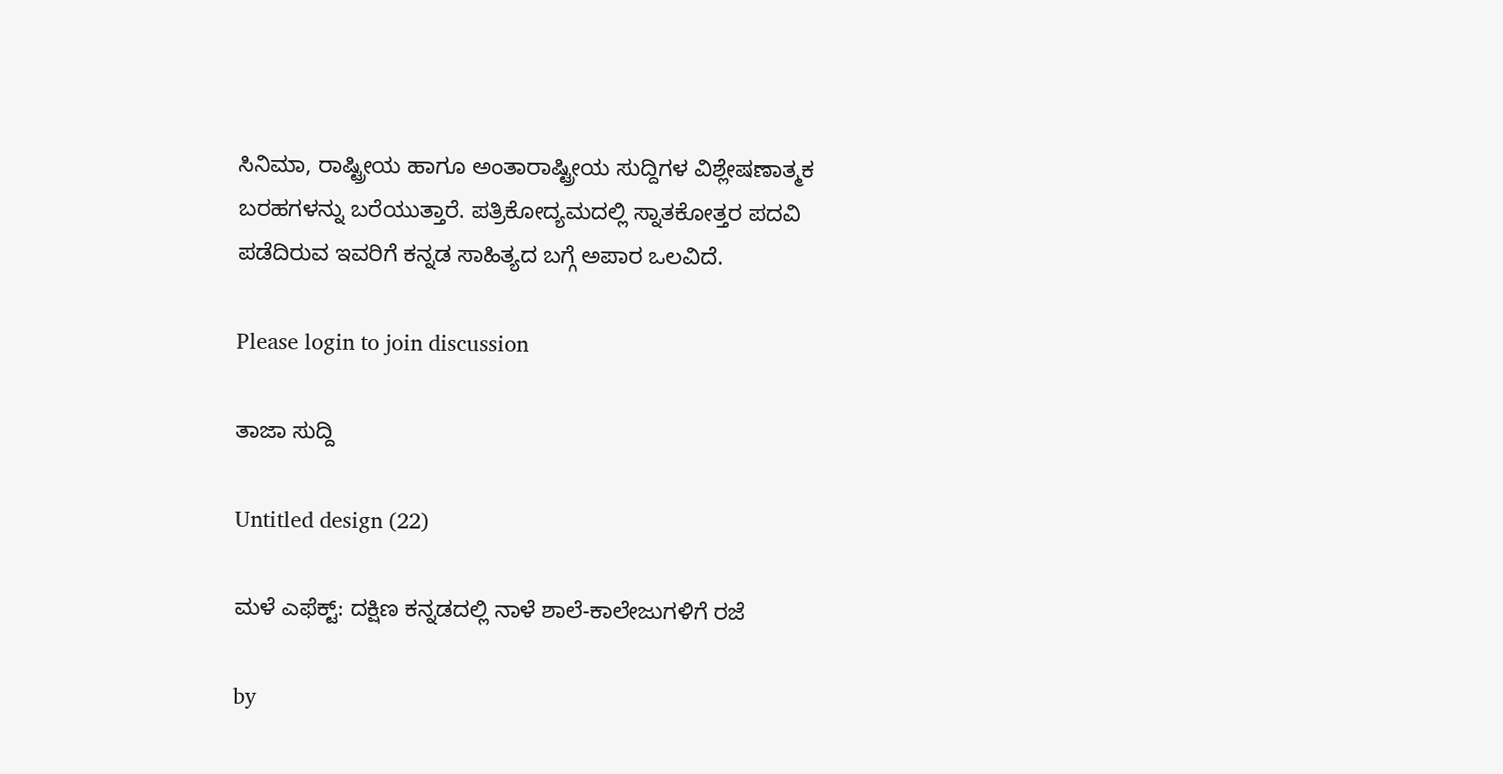ಸಿನಿಮಾ, ರಾಷ್ಟ್ರೀಯ ಹಾಗೂ ಅಂತಾರಾಷ್ಟ್ರೀಯ ಸುದ್ದಿಗಳ ವಿಶ್ಲೇಷಣಾತ್ಮಕ ಬರಹಗಳನ್ನು ಬರೆಯುತ್ತಾರೆ. ಪತ್ರಿಕೋದ್ಯಮದಲ್ಲಿ ಸ್ನಾತಕೋತ್ತರ ಪದವಿ ಪಡೆದಿರುವ ಇವರಿಗೆ ಕನ್ನಡ ಸಾಹಿತ್ಯದ ಬಗ್ಗೆ ಅಪಾರ ಒಲವಿದೆ.

Please login to join discussion

ತಾಜಾ ಸುದ್ದಿ

Untitled design (22)

ಮಳೆ ಎಫೆಕ್ಟ್: ದಕ್ಷಿಣ ಕನ್ನಡದಲ್ಲಿ ನಾಳೆ ಶಾಲೆ-ಕಾಲೇಜುಗಳಿಗೆ ರಜೆ

by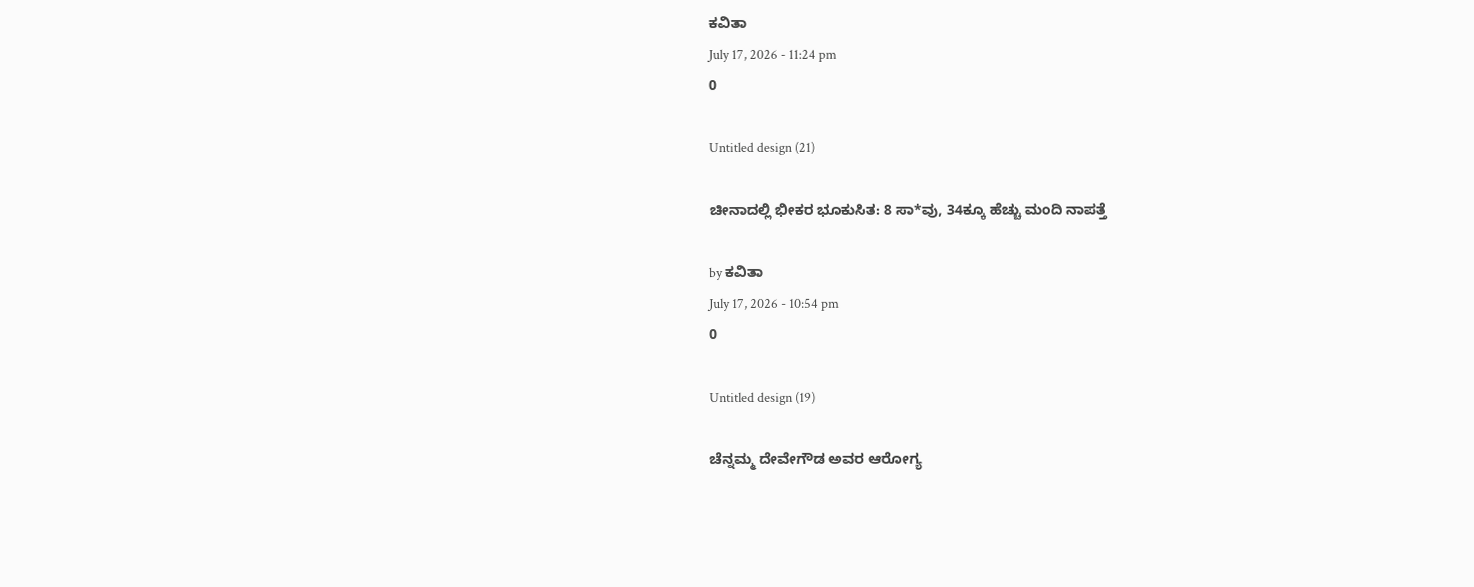ಕವಿತಾ
July 17, 2026 - 11:24 pm
0

Untitled design (21)

ಚೀನಾದಲ್ಲಿ ಭೀಕರ ಭೂಕುಸಿತ: 8 ಸಾ*ವು, 34ಕ್ಕೂ ಹೆಚ್ಚು ಮಂದಿ ನಾಪತ್ತೆ

by ಕವಿತಾ
July 17, 2026 - 10:54 pm
0

Untitled design (19)

ಚೆನ್ನಮ್ಮ ದೇವೇಗೌಡ ಅವರ ಆರೋಗ್ಯ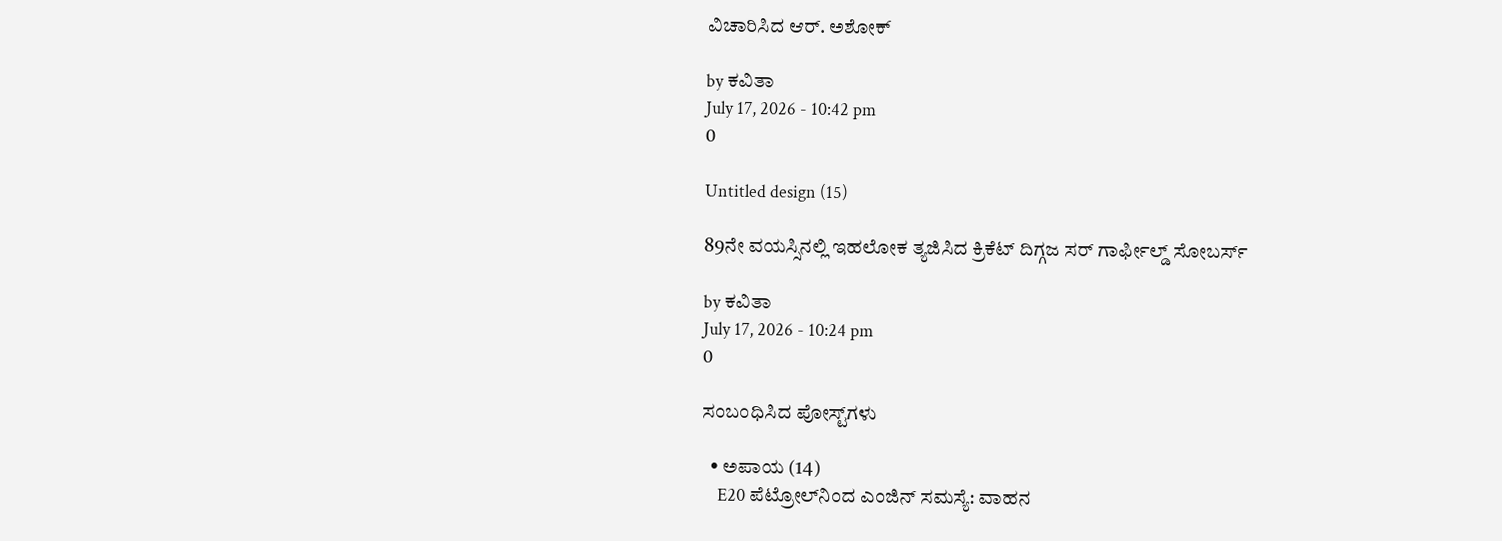ವಿಚಾರಿಸಿದ ಆರ್. ಅಶೋಕ್

by ಕವಿತಾ
July 17, 2026 - 10:42 pm
0

Untitled design (15)

89ನೇ ವಯಸ್ಸಿನಲ್ಲಿ ಇಹಲೋಕ ತ್ಯಜಿಸಿದ ಕ್ರಿಕೆಟ್ ದಿಗ್ಗಜ ಸರ್ ಗಾರ್ಫೀಲ್ಡ್ ಸೋಬರ್ಸ್

by ಕವಿತಾ
July 17, 2026 - 10:24 pm
0

ಸಂಬಂಧಿಸಿದ ಪೋಸ್ಟ್‌ಗಳು

  • ಅಪಾಯ (14)
    E20 ಪೆಟ್ರೋಲ್‌ನಿಂದ ಎಂಜಿನ್ ಸಮಸ್ಯೆ: ವಾಹನ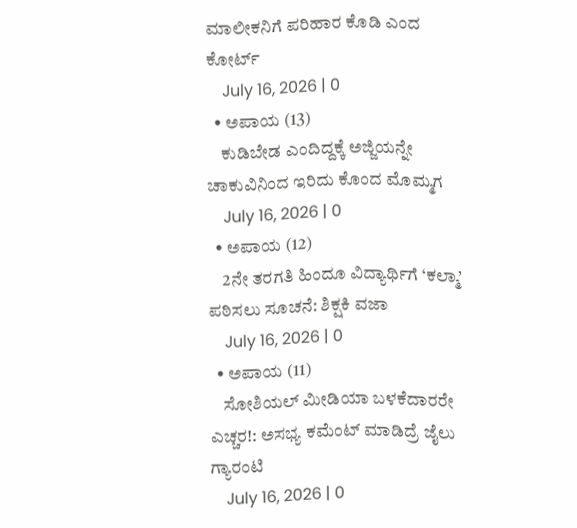ಮಾಲೀಕನಿಗೆ ಪರಿಹಾರ ಕೊಡಿ ಎಂದ ಕೋರ್ಟ್‌
    July 16, 2026 | 0
  • ಅಪಾಯ (13)
    ಕುಡಿಬೇಡ ಎಂದಿದ್ದಕ್ಕೆ ಅಜ್ಜಿಯನ್ನೇ ಚಾಕುವಿನಿಂದ ಇರಿದು ಕೊಂದ ಮೊಮ್ಮಗ
    July 16, 2026 | 0
  • ಅಪಾಯ (12)
    2ನೇ ತರಗತಿ ಹಿಂದೂ ವಿದ್ಯಾರ್ಥಿಗೆ ‘ಕಲ್ಮಾ’ ಪಠಿಸಲು ಸೂಚನೆ: ಶಿಕ್ಷಕಿ ವಜಾ
    July 16, 2026 | 0
  • ಅಪಾಯ (11)
    ಸೋಶಿಯಲ್ ಮೀಡಿಯಾ ಬಳಕೆದಾರರೇ ಎಚ್ಚರ!: ಅಸಭ್ಯ ಕಮೆಂಟ್ ಮಾಡಿದ್ರೆ ಜೈಲು ಗ್ಯಾರಂಟಿ
    July 16, 2026 | 0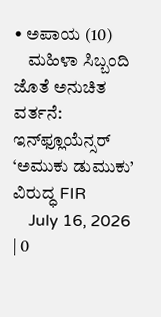• ಅಪಾಯ (10)
    ಮಹಿಳಾ ಸಿಬ್ಬಂದಿ ಜೊತೆ ಅನುಚಿತ ವರ್ತನೆ: ಇನ್‌ಫ್ಲೂಯೆನ್ಸರ್ ‘ಅಮುಕು ಡುಮುಕು’ ವಿರುದ್ಧ FIR
    July 16, 2026 | 0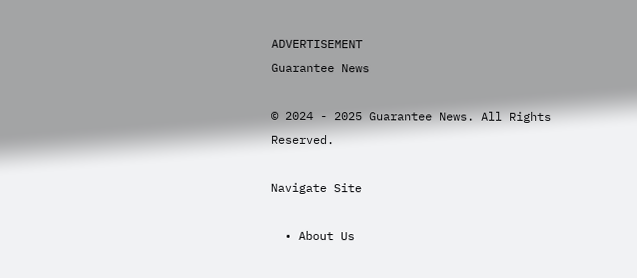ADVERTISEMENT
Guarantee News

© 2024 - 2025 Guarantee News. All Rights Reserved.

Navigate Site

  • About Us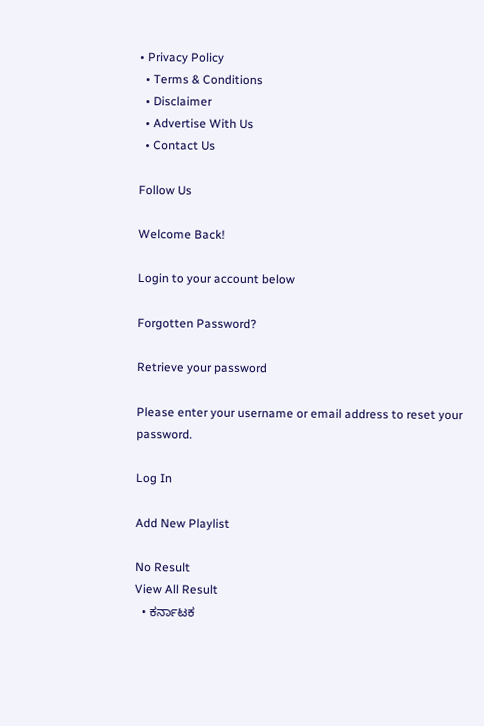• Privacy Policy
  • Terms & Conditions
  • Disclaimer
  • Advertise With Us
  • Contact Us

Follow Us

Welcome Back!

Login to your account below

Forgotten Password?

Retrieve your password

Please enter your username or email address to reset your password.

Log In

Add New Playlist

No Result
View All Result
  • ಕರ್ನಾಟಕ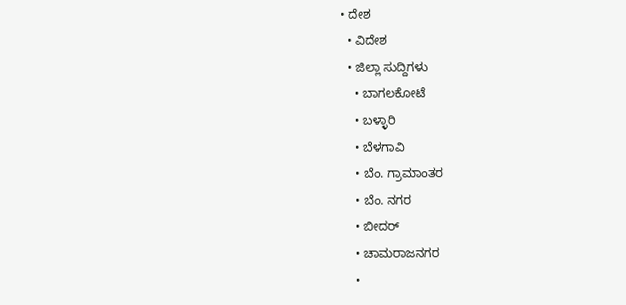• ದೇಶ
  • ವಿದೇಶ
  • ಜಿಲ್ಲಾ ಸುದ್ದಿಗಳು
    • ಬಾಗಲಕೋಟೆ
    • ಬಳ್ಳಾರಿ
    • ಬೆಳಗಾವಿ
    • ಬೆಂ. ಗ್ರಾಮಾಂತರ
    • ಬೆಂ. ನಗರ
    • ಬೀದರ್
    • ಚಾಮರಾಜನಗರ
    •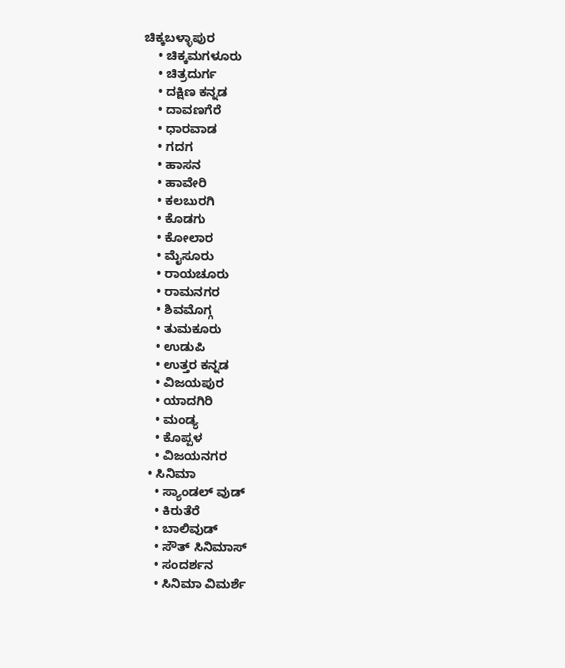ಚಿಕ್ಕಬಳ್ಳಾಪುರ
    • ಚಿಕ್ಕಮಗಳೂರು
    • ಚಿತ್ರದುರ್ಗ
    • ದಕ್ಷಿಣ ಕನ್ನಡ
    • ದಾವಣಗೆರೆ
    • ಧಾರವಾಡ
    • ಗದಗ
    • ಹಾಸನ
    • ಹಾವೇರಿ
    • ಕಲಬುರಗಿ
    • ಕೊಡಗು
    • ಕೋಲಾರ
    • ಮೈಸೂರು
    • ರಾಯಚೂರು
    • ರಾಮನಗರ
    • ಶಿವಮೊಗ್ಗ
    • ತುಮಕೂರು
    • ಉಡುಪಿ
    • ಉತ್ತರ ಕನ್ನಡ
    • ವಿಜಯಪುರ
    • ಯಾದಗಿರಿ
    • ಮಂಡ್ಯ
    • ಕೊಪ್ಪಳ
    • ವಿಜಯನಗರ
  • ಸಿನಿಮಾ
    • ಸ್ಯಾಂಡಲ್ ವುಡ್
    • ಕಿರುತೆರೆ
    • ಬಾಲಿವುಡ್
    • ಸೌತ್ ಸಿನಿಮಾಸ್
    • ಸಂದರ್ಶನ
    • ಸಿನಿಮಾ ವಿಮರ್ಶೆ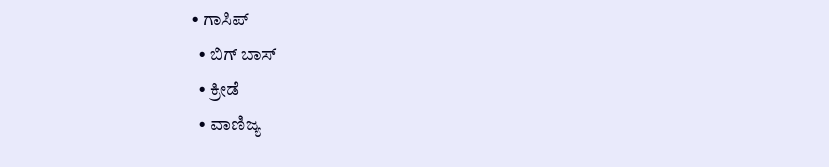• ಗಾಸಿಪ್
  • ಬಿಗ್ ಬಾಸ್
  • ಕ್ರೀಡೆ
  • ವಾಣಿಜ್ಯ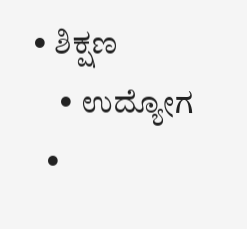• ಶಿಕ್ಷಣ
    • ಉದ್ಯೋಗ
  •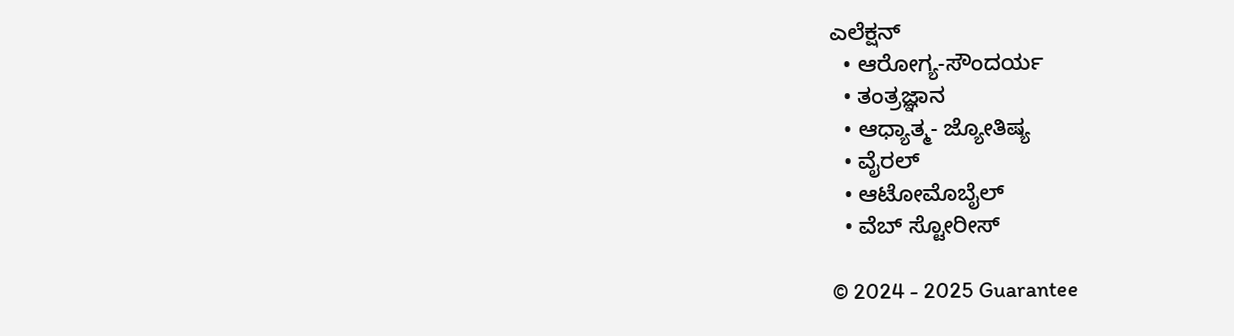ಎಲೆಕ್ಷನ್
  • ಆರೋಗ್ಯ-ಸೌಂದರ್ಯ
  • ತಂತ್ರಜ್ಞಾನ
  • ಆಧ್ಯಾತ್ಮ- ಜ್ಯೋತಿಷ್ಯ
  • ವೈರಲ್
  • ಆಟೋಮೊಬೈಲ್
  • ವೆಬ್ ಸ್ಟೋರೀಸ್

© 2024 - 2025 Guarantee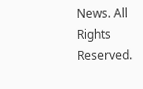News. All Rights Reserved.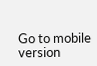Go to mobile version